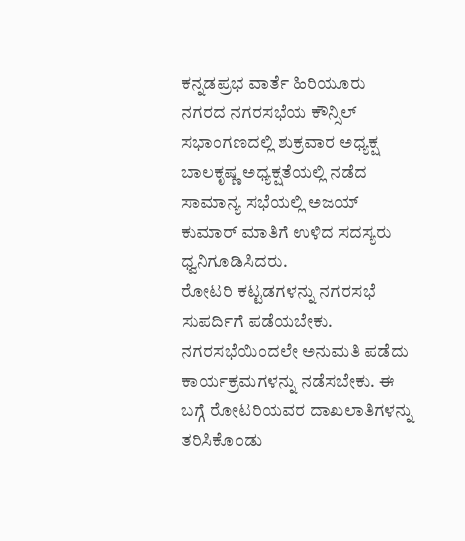ಕನ್ನಡಪ್ರಭ ವಾರ್ತೆ ಹಿರಿಯೂರು
ನಗರದ ನಗರಸಭೆಯ ಕೌನ್ಸಿಲ್ ಸಭಾಂಗಣದಲ್ಲಿ ಶುಕ್ರವಾರ ಅಧ್ಯಕ್ಷ ಬಾಲಕೃಷ್ಣ ಅಧ್ಯಕ್ಷತೆಯಲ್ಲಿ ನಡೆದ ಸಾಮಾನ್ಯ ಸಭೆಯಲ್ಲಿ ಅಜಯ್ ಕುಮಾರ್ ಮಾತಿಗೆ ಉಳಿದ ಸದಸ್ಯರು ಧ್ವನಿಗೂಡಿಸಿದರು.
ರೋಟರಿ ಕಟ್ಟಡಗಳನ್ನು ನಗರಸಭೆ ಸುಪರ್ದಿಗೆ ಪಡೆಯಬೇಕು. ನಗರಸಭೆಯಿಂದಲೇ ಅನುಮತಿ ಪಡೆದು ಕಾರ್ಯಕ್ರಮಗಳನ್ನು ನಡೆಸಬೇಕು. ಈ ಬಗ್ಗೆ ರೋಟರಿಯವರ ದಾಖಲಾತಿಗಳನ್ನು ತರಿಸಿಕೊಂಡು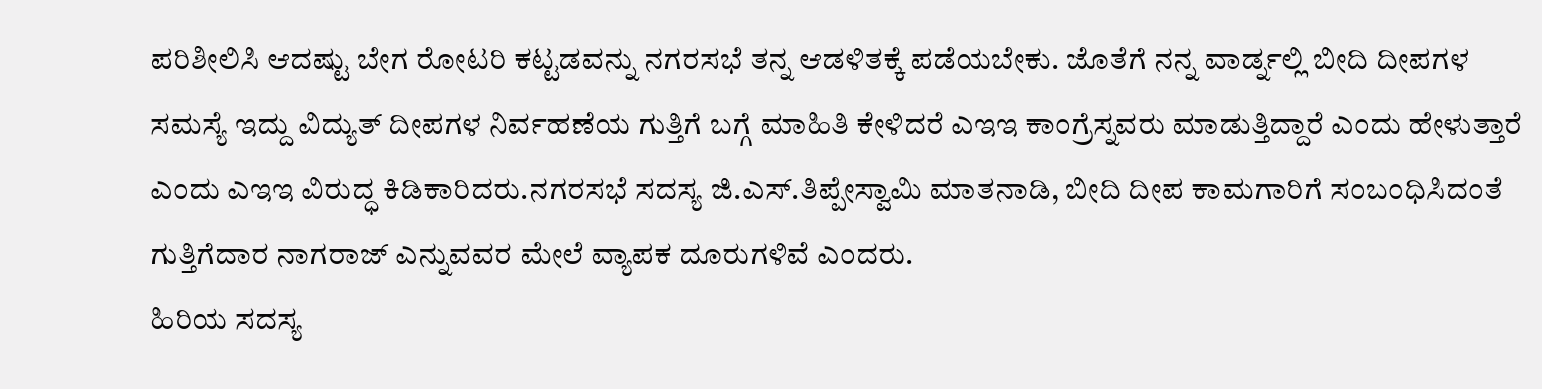ಪರಿಶೀಲಿಸಿ ಆದಷ್ಟು ಬೇಗ ರೋಟರಿ ಕಟ್ಟಡವನ್ನು ನಗರಸಭೆ ತನ್ನ ಆಡಳಿತಕ್ಕೆ ಪಡೆಯಬೇಕು. ಜೊತೆಗೆ ನನ್ನ ವಾರ್ಡ್ನಲ್ಲಿ ಬೀದಿ ದೀಪಗಳ ಸಮಸ್ಯೆ ಇದ್ದು ವಿದ್ಯುತ್ ದೀಪಗಳ ನಿರ್ವಹಣೆಯ ಗುತ್ತಿಗೆ ಬಗ್ಗೆ ಮಾಹಿತಿ ಕೇಳಿದರೆ ಎಇಇ ಕಾಂಗ್ರೆಸ್ನವರು ಮಾಡುತ್ತಿದ್ದಾರೆ ಎಂದು ಹೇಳುತ್ತಾರೆ ಎಂದು ಎಇಇ ವಿರುದ್ಧ ಕಿಡಿಕಾರಿದರು.ನಗರಸಭೆ ಸದಸ್ಯ ಜಿ.ಎಸ್.ತಿಪ್ಪೇಸ್ವಾಮಿ ಮಾತನಾಡಿ, ಬೀದಿ ದೀಪ ಕಾಮಗಾರಿಗೆ ಸಂಬಂಧಿಸಿದಂತೆ ಗುತ್ತಿಗೆದಾರ ನಾಗರಾಜ್ ಎನ್ನುವವರ ಮೇಲೆ ವ್ಯಾಪಕ ದೂರುಗಳಿವೆ ಎಂದರು.
ಹಿರಿಯ ಸದಸ್ಯ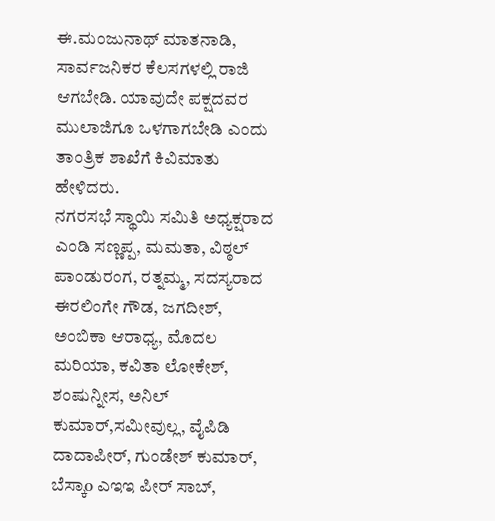ಈ.ಮಂಜುನಾಥ್ ಮಾತನಾಡಿ, ಸಾರ್ವಜನಿಕರ ಕೆಲಸಗಳಲ್ಲಿ ರಾಜಿ ಆಗಬೇಡಿ. ಯಾವುದೇ ಪಕ್ಷದವರ ಮುಲಾಜಿಗೂ ಒಳಗಾಗಬೇಡಿ ಎಂದು ತಾಂತ್ರಿಕ ಶಾಖೆಗೆ ಕಿವಿಮಾತು ಹೇಳಿದರು.
ನಗರಸಭೆ ಸ್ಥಾಯಿ ಸಮಿತಿ ಅಧ್ಯಕ್ಷರಾದ ಎಂಡಿ ಸಣ್ಣಪ್ಪ, ಮಮತಾ, ವಿಠ್ಠಲ್ ಪಾಂಡುರಂಗ, ರತ್ನಮ್ಮ, ಸದಸ್ಯರಾದ ಈರಲಿಂಗೇ ಗೌಡ, ಜಗದೀಶ್, ಅಂಬಿಕಾ ಆರಾಧ್ಯ, ಮೊದಲ ಮರಿಯಾ, ಕವಿತಾ ಲೋಕೇಶ್, ಶಂಷುನ್ನೀಸ, ಅನಿಲ್ ಕುಮಾರ್,ಸಮೀವುಲ್ಲ, ವೈಪಿಡಿ ದಾದಾಪೀರ್, ಗುಂಡೇಶ್ ಕುಮಾರ್, ಬೆಸ್ಕಾo ಎಇಇ ಪೀರ್ ಸಾಬ್,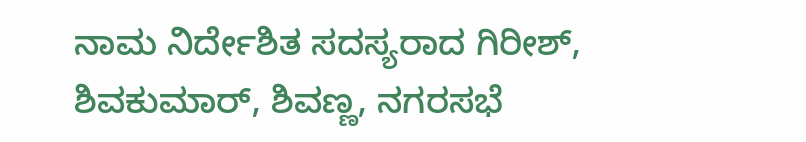ನಾಮ ನಿರ್ದೇಶಿತ ಸದಸ್ಯರಾದ ಗಿರೀಶ್, ಶಿವಕುಮಾರ್, ಶಿವಣ್ಣ, ನಗರಸಭೆ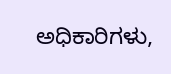ಅಧಿಕಾರಿಗಳು,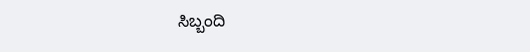ಸಿಬ್ಬಂದಿ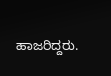ಹಾಜರಿದ್ದರು.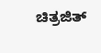ಚಿತ್ರಜಿತ್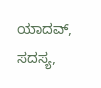ಯಾದವ್, ಸದಸ್ಯ,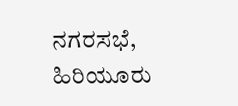ನಗರಸಭೆ, ಹಿರಿಯೂರು